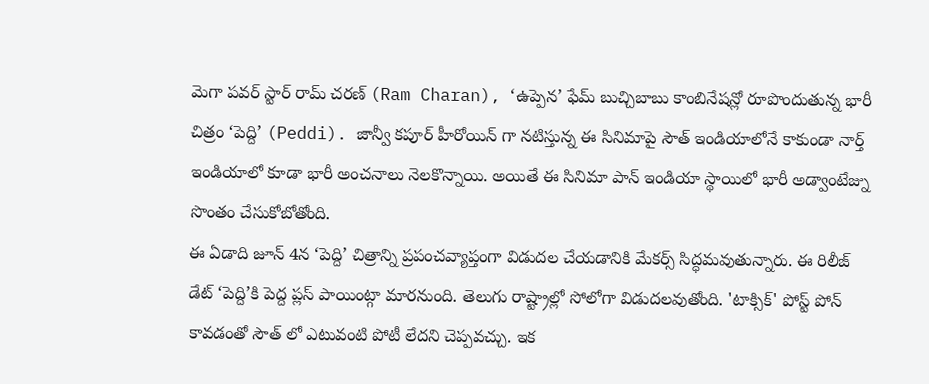మెగా పవర్ స్టార్ రామ్ చరణ్ (Ram Charan), ‘ఉప్పెన’ ఫేమ్ బుచ్చిబాబు కాంబినేషన్లో రూపొందుతున్న భారీ చిత్రం ‘పెద్ది’ (Peddi). జాన్వీ కపూర్ హీరోయిన్ గా నటిస్తున్న ఈ సినిమాపై సౌత్ ఇండియాలోనే కాకుండా నార్త్ ఇండియాలో కూడా భారీ అంచనాలు నెలకొన్నాయి. అయితే ఈ సినిమా పాన్ ఇండియా స్థాయిలో భారీ అడ్వాంటేజ్ను సొంతం చేసుకోబోతోంది.
ఈ ఏడాది జూన్ 4న ‘పెద్ది’ చిత్రాన్ని ప్రపంచవ్యాప్తంగా విడుదల చేయడానికి మేకర్స్ సిద్ధమవుతున్నారు. ఈ రిలీజ్ డేట్ ‘పెద్ది’కి పెద్ద ప్లస్ పాయింట్గా మారనుంది. తెలుగు రాష్ట్రాల్లో సోలోగా విడుదలవుతోంది. 'టాక్సిక్' పోస్ట్ పోన్ కావడంతో సౌత్ లో ఎటువంటి పోటీ లేదని చెప్పవచ్చు. ఇక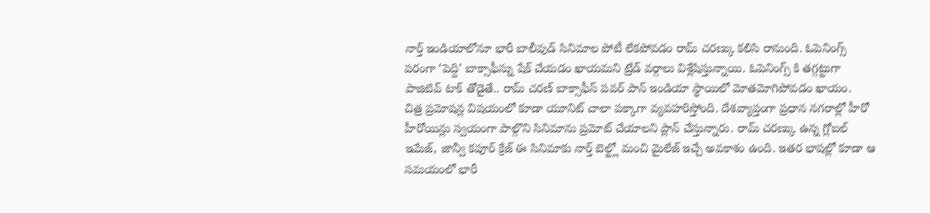నార్త్ ఇండియాలోనూ భారీ బాలీవుడ్ సినిమాల పోటీ లేకపోవడం రామ్ చరణ్కు కలిసి రానుంది. ఓపెనింగ్స్ పరంగా ‘పెద్ది’ బాక్సాఫీస్ను షేక్ చేయడం ఖాయమని ట్రేడ్ వర్గాలు విశ్లేషిస్తున్నాయి. ఓపెనింగ్స్ కి తగ్గట్టుగా పాజిటివ్ టాక్ తోడైతే.. రామ్ చరణ్ బాక్సాఫీస్ పవర్ పాన్ ఇండియా స్థాయిలో మోతమోగిపోవడం ఖాయం.
చిత్ర ప్రమోషన్ల విషయంలో కూడా యూనిట్ చాలా పక్కాగా వ్యవహరిస్తోంది. దేశవ్యాప్తంగా ప్రధాన నగరాల్లో హీరో హీరోయిన్లు స్వయంగా పాల్గొని సినిమాను ప్రమోట్ చేయాలని ప్లాన్ చేస్తున్నారు. రామ్ చరణ్కు ఉన్న గ్లోబల్ ఇమేజ్, జాన్వీ కపూర్ క్రేజ్ ఈ సినిమాకు నార్త్ బెల్ట్లో మంచి మైలేజ్ ఇచ్చే అవకాశం ఉంది. ఇతర భాషల్లో కూడా ఆ సమయంలో భారీ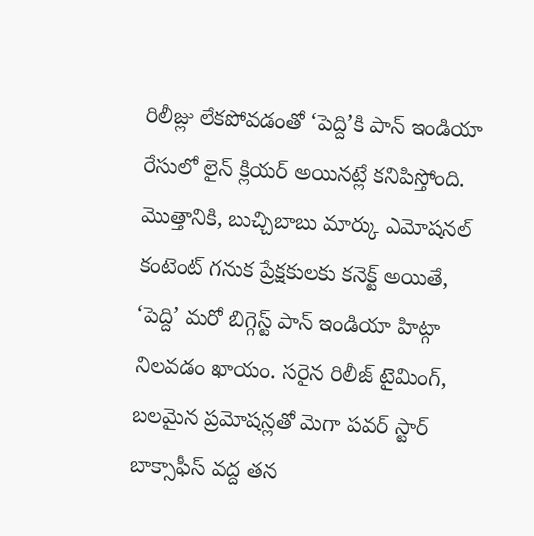రిలీజ్లు లేకపోవడంతో ‘పెద్ది’కి పాన్ ఇండియా రేసులో లైన్ క్లియర్ అయినట్లే కనిపిస్తోంది.
మొత్తానికి, బుచ్చిబాబు మార్కు ఎమోషనల్ కంటెంట్ గనుక ప్రేక్షకులకు కనెక్ట్ అయితే, ‘పెద్ది’ మరో బిగ్గెస్ట్ పాన్ ఇండియా హిట్గా నిలవడం ఖాయం. సరైన రిలీజ్ టైమింగ్, బలమైన ప్రమోషన్లతో మెగా పవర్ స్టార్ బాక్సాఫీస్ వద్ద తన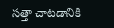సత్తా చాటడానికి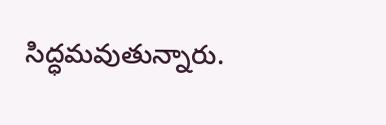సిద్ధమవుతున్నారు.